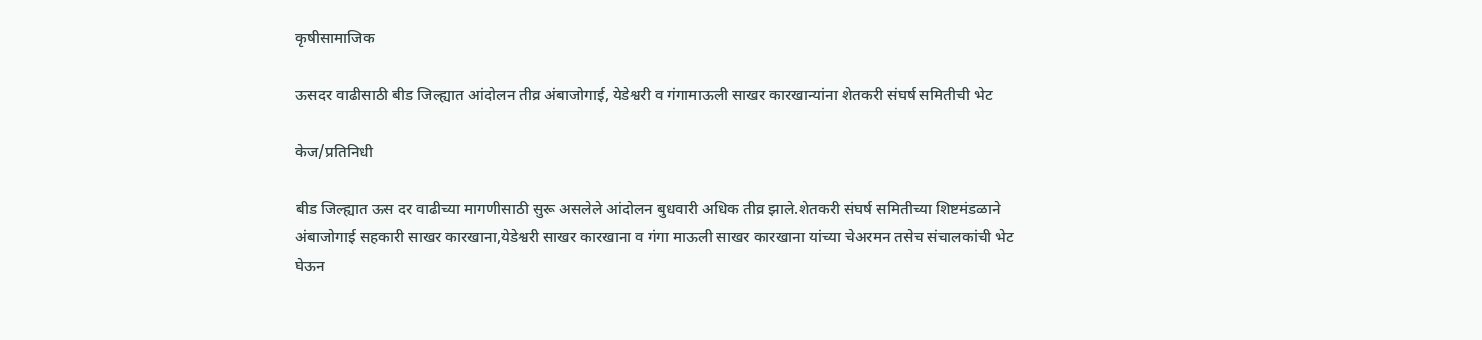कृषीसामाजिक

ऊसदर वाढीसाठी बीड जिल्ह्यात आंदोलन तीव्र अंबाजोगाई, येडेश्वरी व गंगामाऊली साखर कारखान्यांना शेतकरी संघर्ष समितीची भेट

केज/प्रतिनिधी

बीड जिल्ह्यात ऊस दर वाढीच्या मागणीसाठी सुरू असलेले आंदोलन बुधवारी अधिक तीव्र झाले.शेतकरी संघर्ष समितीच्या शिष्टमंडळाने अंबाजोगाई सहकारी साखर कारखाना,येडेश्वरी साखर कारखाना व गंगा माऊली साखर कारखाना यांच्या चेअरमन तसेच संचालकांची भेट घेऊन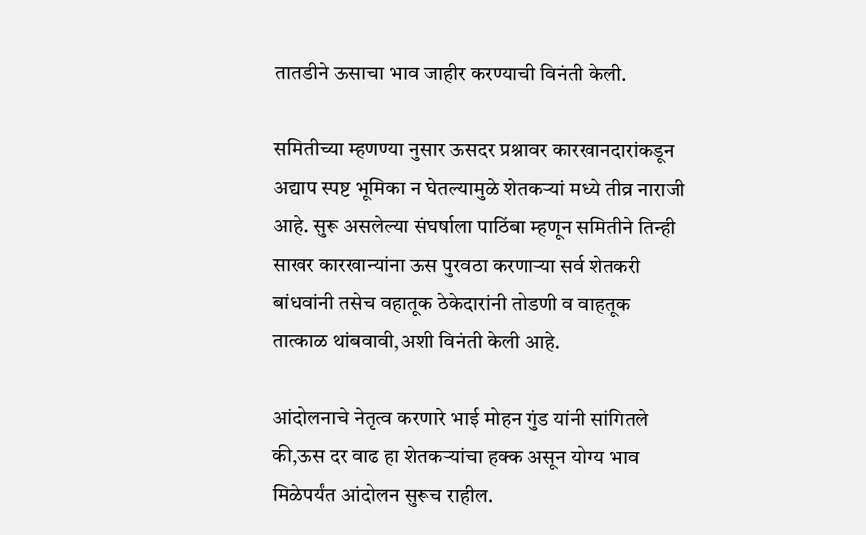तातडीने ऊसाचा भाव जाहीर करण्याची विनंती केली.

समितीच्या म्हणण्या नुसार ऊसदर प्रश्नावर कारखानदारांकडून अद्याप स्पष्ट भूमिका न घेतल्यामुळे शेतकऱ्यां मध्ये तीव्र नाराजी आहे. सुरू असलेल्या संघर्षाला पाठिंबा म्हणून समितीने तिन्ही साखर कारखान्यांना ऊस पुरवठा करणाऱ्या सर्व शेतकरी बांधवांनी तसेच वहातूक ठेकेदारांनी तोडणी व वाहतूक तात्काळ थांबवावी,अशी विनंती केली आहे.

आंदोलनाचे नेतृत्व करणारे भाई मोहन गुंड यांनी सांगितले की,ऊस दर वाढ हा शेतकऱ्यांचा हक्क असून योग्य भाव मिळेपर्यंत आंदोलन सुरूच राहील.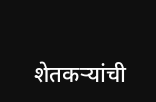शेतकऱ्यांची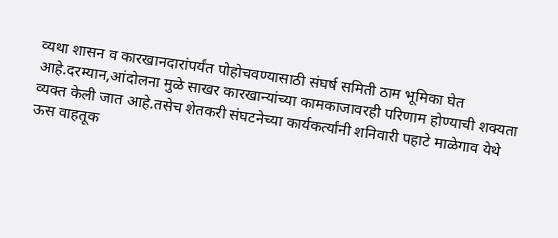व्यथा शासन व कारखानदारांपर्यंत पोहोचवण्यासाठी संघर्ष समिती ठाम भूमिका घेत आहे.दरम्यान,आंदोलना मुळे साखर कारखान्यांच्या कामकाजावरही परिणाम होण्याची शक्यता व्यक्त केली जात आहे.तसेच शेतकरी संघटनेच्या कार्यकर्त्यांनी शनिवारी पहाटे माळेगाव येथे ऊस वाहतूक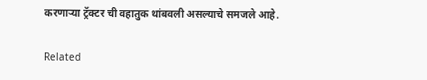करणाऱ्या ट्रॅक्टर ची वहातुक थांबवली असल्याचे समजले आहे.

Related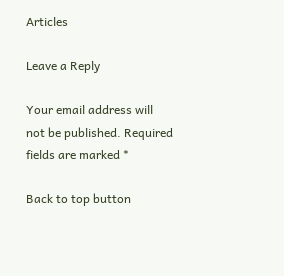Articles

Leave a Reply

Your email address will not be published. Required fields are marked *

Back to top button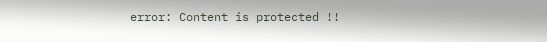error: Content is protected !!